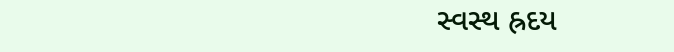સ્વસ્થ હ્રદય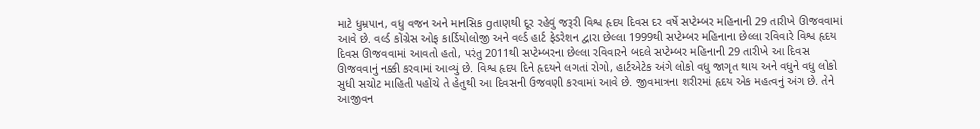માટે ધુમ્રપાન, વધુ વજન અને માનસિક gતાણથી દૂર રહેવું જરૂરી વિશ્વ હૃદય દિવસ દર વર્ષે સપ્ટેમ્બર મહિનાની 29 તારીખે ઊજવવામાં આવે છે. વર્લ્ડ કોંગ્રેસ ઓફ કાર્ડિયોલોજી અને વર્લ્ડ હાર્ટ ફેડરેશન દ્વારા છેલ્લા 1999થી સપ્ટેમ્બર મહિનાના છેલ્લા રવિવારે વિશ્વ હૃદય દિવસ ઊજવવામાં આવતો હતો, પરંતુ 2011થી સપ્ટેમ્બરના છેલ્લા રવિવારને બદલે સપ્ટેમ્બર મહિનાની 29 તારીખે આ દિવસ ઊજવવાનું નક્કી કરવામાં આવ્યું છે. વિશ્વ હૃદય દિને હૃદયને લગતાં રોગો, હાર્ટએટેક અંગે લોકો વધુ જાગૃત થાય અને વધુને વધુ લોકો સુધી સચોટ માહિતી પહોંચે તે હેતુથી આ દિવસની ઉજવણી કરવામાં આવે છે. જીવમાત્રના શરીરમાં હૃદય એક મહત્વનું અંગ છે. તેને આજીવન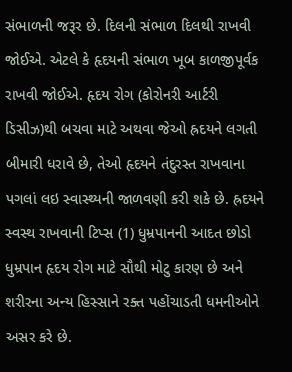સંભાળની જરૂર છે. દિલની સંભાળ દિલથી રાખવી જોઈએ. એટલે કે હૃદયની સંભાળ ખૂબ કાળજીપૂર્વક રાખવી જોઈએ. હૃદય રોગ (કોરોનરી આર્ટરી ડિસીઝ)થી બચવા માટે અથવા જેઓ હ્રદયને લગતી બીમારી ધરાવે છે, તેઓ હૃદયને તંદુરસ્ત રાખવાના પગલાં લઇ સ્વાસ્થ્યની જાળવણી કરી શકે છે. હ્રદયને સ્વસ્થ રાખવાની ટિપ્સ (1) ધુમ્રપાનની આદત છોડો ધુમ્રપાન હૃદય રોગ માટે સૌથી મોટુ કારણ છે અને શરીરના અન્ય હિસ્સાને રક્ત પહોંચાડતી ધમનીઓને અસર કરે છે.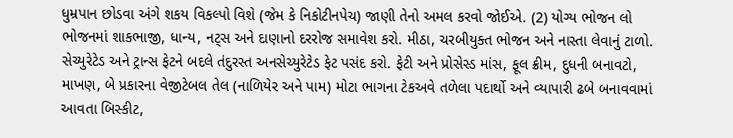ધુમ્રપાન છોડવા અંગે શકય વિકલ્પો વિશે (જેમ કે નિકોટીનપેચ) જાણી તેનો અમલ કરવો જોઈએ. (2) યોગ્ય ભોજન લો ભોજનમાં શાકભાજી, ધાન્ય, નટ્સ અને દાણાનો દરરોજ સમાવેશ કરો. મીઠા, ચરબીયુક્ત ભોજન અને નાસ્તા લેવાનું ટાળો. સેચ્યુરેટેડ અને ટ્રાન્સ ફેટને બદલે તંદુરસ્ત અનસેચ્યુરેટેડ ફેટ પસંદ કરો. ફેટી અને પ્રોસેસ્ડ માંસ, ફૂલ ક્રીમ, દુધની બનાવટો, માખણ, બે પ્રકારના વેજીટેબલ તેલ (નાળિયેર અને પામ) મોટા ભાગના ટેકઅવે તળેલા પદાર્થો અને વ્યાપારી ઢબે બનાવવામાં આવતા બિસ્કીટ,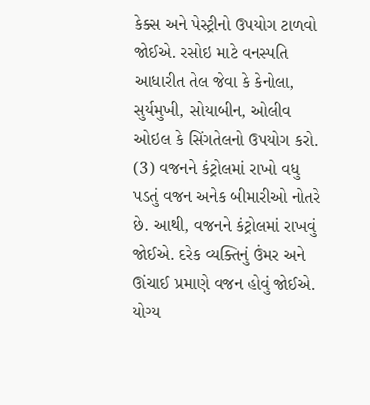કેક્સ અને પેસ્ટ્રીનો ઉપયોગ ટાળવો જોઈએ. રસોઇ માટે વનસ્પતિ આધારીત તેલ જેવા કે કેનોલા, સુર્યમુખી, સોયાબીન, ઓલીવ ઓઇલ કે સિંગતેલનો ઉપયોગ કરો. (3) વજનને કંટ્રોલમાં રાખો વધુ પડતું વજન અનેક બીમારીઓ નોતરે છે. આથી, વજનને કંટ્રોલમાં રાખવું જોઈએ. દરેક વ્યક્તિનું ઉંમર અને ઊંચાઈ પ્રમાણે વજન હોવું જોઈએ. યોગ્ય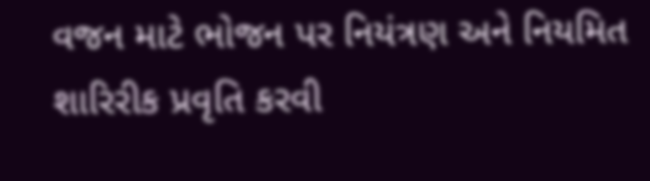વજન માટે ભોજન પર નિયંત્રણ અને નિયમિત શારિરીક પ્રવૃતિ કરવી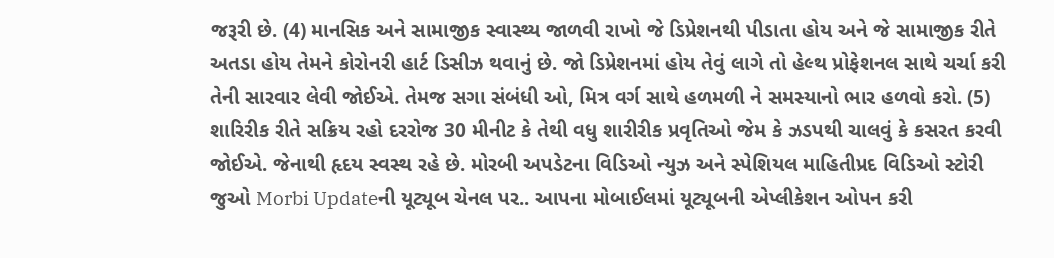જરૂરી છે. (4) માનસિક અને સામાજીક સ્વાસ્થ્ય જાળવી રાખો જે ડિપ્રેશનથી પીડાતા હોય અને જે સામાજીક રીતે અતડા હોય તેમને કોરોનરી હાર્ટ ડિસીઝ થવાનું છે. જો ડિપ્રેશનમાં હોય તેવું લાગે તો હેલ્થ પ્રોફેશનલ સાથે ચર્ચા કરી તેની સારવાર લેવી જોઈએ. તેમજ સગા સંબંધી ઓ, મિત્ર વર્ગ સાથે હળમળી ને સમસ્યાનો ભાર હળવો કરો. (5) શારિરીક રીતે સક્રિય રહો દરરોજ 30 મીનીટ કે તેથી વધુ શારીરીક પ્રવૃતિઓ જેમ કે ઝડપથી ચાલવું કે કસરત કરવી જોઈએ. જેનાથી હૃદય સ્વસ્થ રહે છે. મોરબી અપડેટના વિડિઓ ન્યુઝ અને સ્પેશિયલ માહિતીપ્રદ વિડિઓ સ્ટોરી જુઓ Morbi Updateની યૂટ્યૂબ ચેનલ પર.. આપના મોબાઈલમાં યૂટ્યૂબની એપ્લીકેશન ઓપન કરી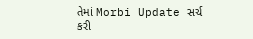તેમાં Morbi Update સર્ચ કરી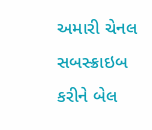અમારી ચેનલ સબસ્ક્રાઇબ કરીને બેલ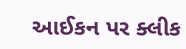આઈકન પર ક્લીક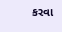કરવા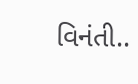વિનંતી..